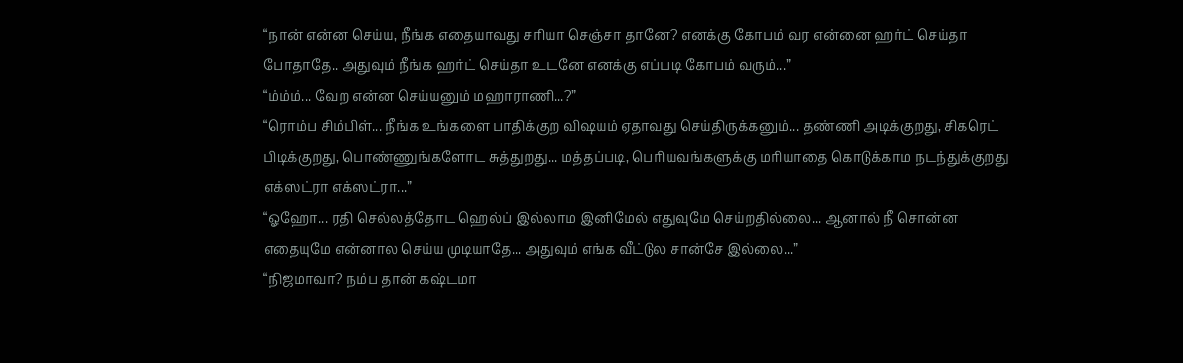“நான் என்ன செய்ய, நீங்க எதையாவது சரியா செஞ்சா தானே? எனக்கு கோபம் வர என்னை ஹர்ட் செய்தா போதாதே.. அதுவும் நீங்க ஹர்ட் செய்தா உடனே எனக்கு எப்படி கோபம் வரும்...”
“ம்ம்ம்... வேற என்ன செய்யனும் மஹாராணி...?”
“ரொம்ப சிம்பிள்... நீங்க உங்களை பாதிக்குற விஷயம் ஏதாவது செய்திருக்கனும்... தண்ணி அடிக்குறது, சிகரெட் பிடிக்குறது, பொண்ணுங்களோட சுத்துறது... மத்தப்படி, பெரியவங்களுக்கு மரியாதை கொடுக்காம நடந்துக்குறது எக்ஸட்ரா எக்ஸட்ரா...”
“ஓஹோ... ரதி செல்லத்தோட ஹெல்ப் இல்லாம இனிமேல் எதுவுமே செய்றதில்லை... ஆனால் நீ சொன்ன எதையுமே என்னால செய்ய முடியாதே... அதுவும் எங்க வீட்டுல சான்சே இல்லை...”
“நிஜமாவா? நம்ப தான் கஷ்டமா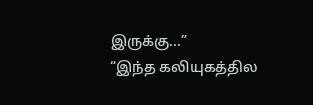இருக்கு...”
“இந்த கலியுகத்தில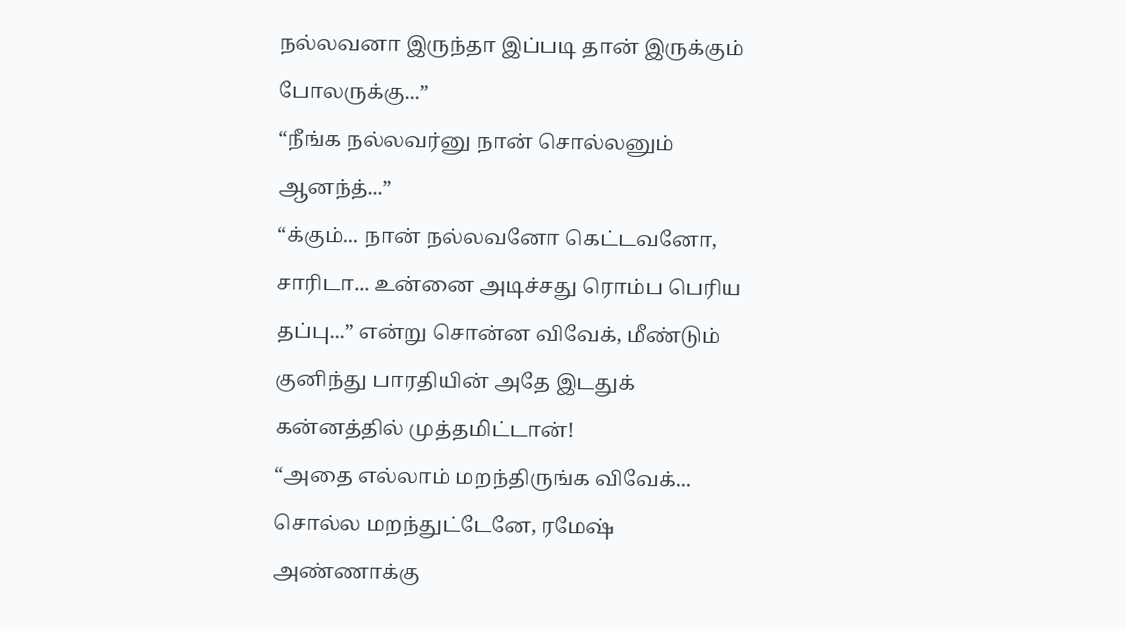நல்லவனா இருந்தா இப்படி தான் இருக்கும் போலருக்கு...”
“நீங்க நல்லவர்னு நான் சொல்லனும் ஆனந்த்...”
“க்கும்... நான் நல்லவனோ கெட்டவனோ, சாரிடா... உன்னை அடிச்சது ரொம்ப பெரிய தப்பு...” என்று சொன்ன விவேக், மீண்டும் குனிந்து பாரதியின் அதே இடதுக் கன்னத்தில் முத்தமிட்டான்!
“அதை எல்லாம் மறந்திருங்க விவேக்... சொல்ல மறந்துட்டேனே, ரமேஷ் அண்ணாக்கு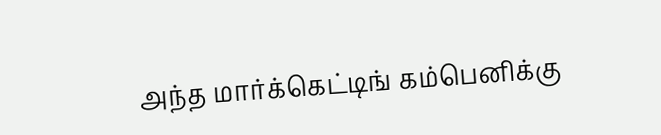அந்த மார்க்கெட்டிங் கம்பெனிக்கு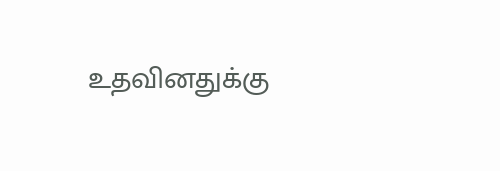உதவினதுக்கு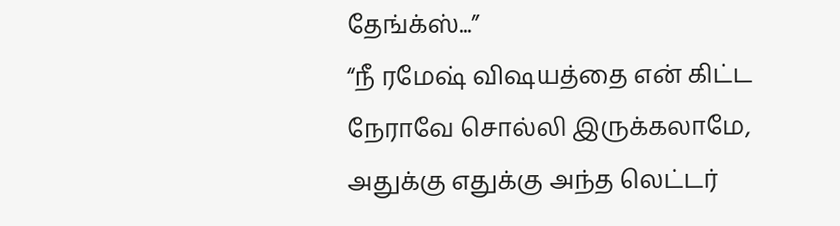தேங்க்ஸ்...”
“நீ ரமேஷ் விஷயத்தை என் கிட்ட நேராவே சொல்லி இருக்கலாமே, அதுக்கு எதுக்கு அந்த லெட்டர்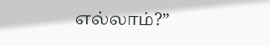எல்லாம்?”